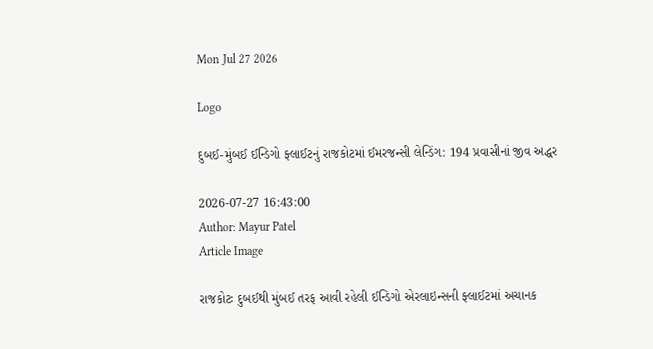Mon Jul 27 2026

Logo

દુબઈ-મુંબઈ ઈન્ડિગો ફ્લાઈટનું રાજકોટમાં ઈમરજન્સી લેન્ડિંગ: 194 પ્રવાસીનાં જીવ અદ્ધર

2026-07-27 16:43:00
Author: Mayur Patel
Article Image

રાજકોટઃ દુબઈથી મુંબઈ તરફ આવી રહેલી ઈન્ડિગો એરલાઇન્સની ફ્લાઈટમાં અચાનક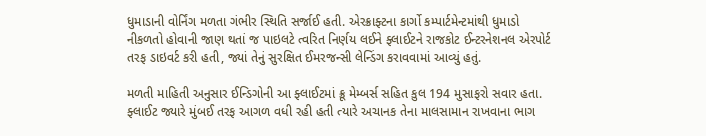ધુમાડાની વોર્નિંગ મળતા ગંભીર સ્થિતિ સર્જાઈ હતી. એરક્રાફ્ટના કાર્ગો કમ્પાર્ટમેન્ટમાંથી ધુમાડો નીકળતો હોવાની જાણ થતાં જ પાઇલટે ત્વરિત નિર્ણય લઈને ફ્લાઈટને રાજકોટ ઈન્ટરનેશનલ એરપોર્ટ તરફ ડાઇવર્ટ કરી હતી, જ્યાં તેનું સુરક્ષિત ઈમરજન્સી લેન્ડિંગ કરાવવામાં આવ્યું હતું.

મળતી માહિતી અનુસાર ઈન્ડિગોની આ ફ્લાઈટમાં ક્રૂ મેમ્બર્સ સહિત કુલ 194 મુસાફરો સવાર હતા. ફ્લાઈટ જ્યારે મુંબઈ તરફ આગળ વધી રહી હતી ત્યારે અચાનક તેના માલસામાન રાખવાના ભાગ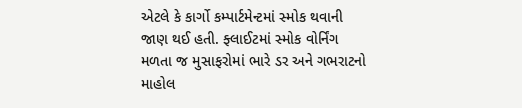એટલે કે કાર્ગો કમ્પાર્ટમેન્ટમાં સ્મોક થવાની જાણ થઈ હતી. ફ્લાઈટમાં સ્મોક વોર્નિંગ મળતા જ મુસાફરોમાં ભારે ડર અને ગભરાટનો માહોલ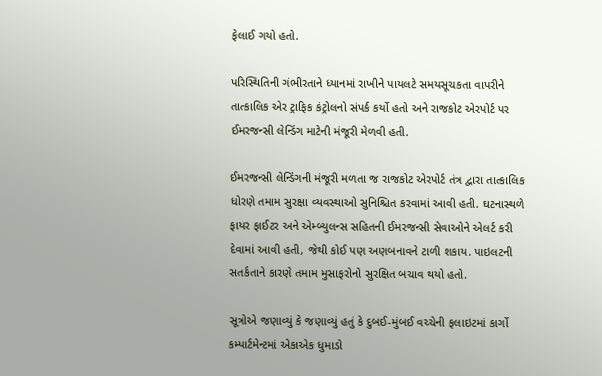ફેલાઈ ગયો હતો.

પરિસ્થિતિની ગંભીરતાને ધ્યાનમાં રાખીને પાયલટે સમયસૂચકતા વાપરીને તાત્કાલિક એર ટ્રાફિક કંટ્રોલનો સંપર્ક કર્યો હતો અને રાજકોટ એરપોર્ટ પર ઈમરજન્સી લેન્ડિંગ માટેની મંજૂરી મેળવી હતી.

ઈમરજન્સી લેન્ડિંગની મંજૂરી મળતા જ રાજકોટ એરપોર્ટ તંત્ર દ્વારા તાત્કાલિક ધોરણે તમામ સુરક્ષા વ્યવસ્થાઓ સુનિશ્ચિત કરવામાં આવી હતી. ઘટનાસ્થળે ફાયર ફાઈટર અને એમ્બ્યુલન્સ સહિતની ઈમરજન્સી સેવાઓને એલર્ટ કરી દેવામાં આવી હતી, જેથી કોઈ પણ અણબનાવને ટાળી શકાય. પાઇલટની સતર્કતાને કારણે તમામ મુસાફરોનો સુરક્ષિત બચાવ થયો હતો.

સૂત્રોએ જણાવ્યું કે જણાવ્યું હતું કે દુબઈ-મુંબઈ વચ્ચેની ફલાઇટમાં કાર્ગો કમ્પાર્ટમેન્ટમાં એકાએક ધુમાડો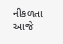નીકળતા આજે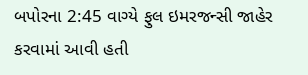બપોરના 2:45 વાગ્યે ફુલ ઇમરજન્સી જાહેર કરવામાં આવી હતી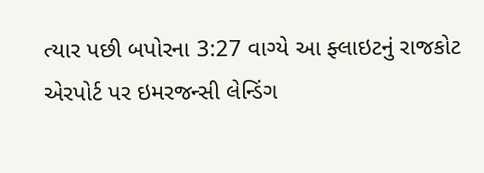ત્યાર પછી બપોરના 3:27 વાગ્યે આ ફ્લાઇટનું રાજકોટ એરપોર્ટ પર ઇમરજન્સી લેન્ડિંગ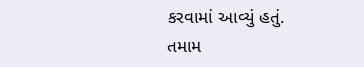કરવામાં આવ્યું હતું. તમામ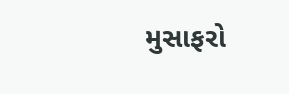મુસાફરો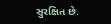સુરક્ષિત છે.